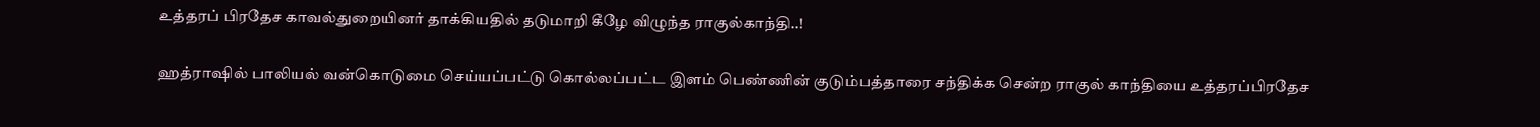உத்தரப் பிரதேச காவல்துறையினர் தாக்கியதில் தடுமாறி கீழே விழுந்த ராகுல்காந்தி..!

ஹத்ராஷில் பாலியல் வன்கொடுமை செய்யப்பட்டு கொல்லப்பட்ட இளம் பெண்ணின் குடும்பத்தாரை சந்திக்க சென்ற ராகுல் காந்தியை உத்தரப்பிரதேச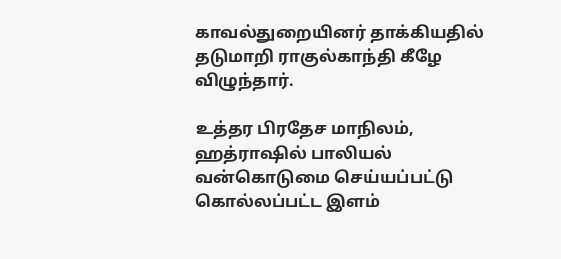காவல்துறையினர் தாக்கியதில் தடுமாறி ராகுல்காந்தி கீழே விழுந்தார்.

உத்தர பிரதேச மாநிலம், ஹத்ராஷில் பாலியல் வன்கொடுமை செய்யப்பட்டு கொல்லப்பட்ட இளம்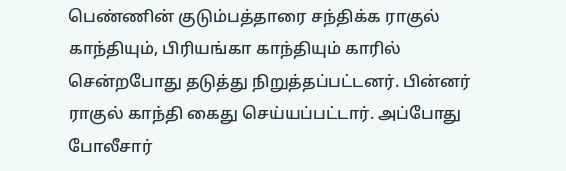பெண்ணின் குடும்பத்தாரை சந்திக்க ராகுல் காந்தியும், பிரியங்கா காந்தியும் காரில் சென்றபோது தடுத்து நிறுத்தப்பட்டனர். பின்னர் ராகுல் காந்தி கைது செய்யப்பட்டார். அப்போது போலீசார்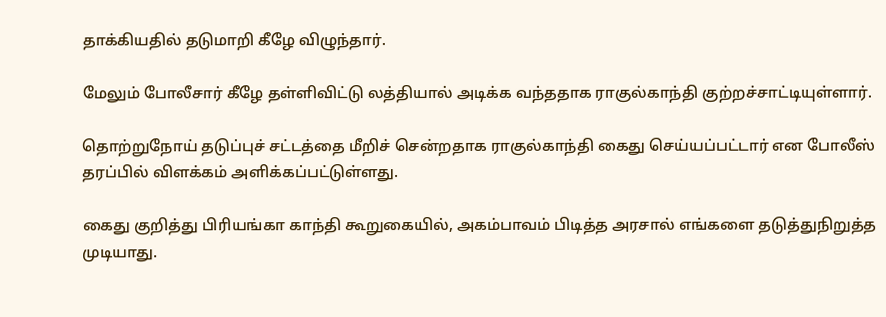தாக்கியதில் தடுமாறி கீழே விழுந்தார்.

மேலும் போலீசார் கீழே தள்ளிவிட்டு லத்தியால் அடிக்க வந்ததாக ராகுல்காந்தி குற்றச்சாட்டியுள்ளார்.

தொற்றுநோய் தடுப்புச் சட்டத்தை மீறிச் சென்றதாக ராகுல்காந்தி கைது செய்யப்பட்டார் என போலீஸ் தரப்பில் விளக்கம் அளிக்கப்பட்டுள்ளது.

கைது குறித்து பிரியங்கா காந்தி கூறுகையில், அகம்பாவம் பிடித்த அரசால் எங்களை தடுத்துநிறுத்த முடியாது.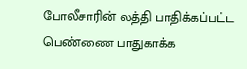போலீசாரின் லத்தி பாதிக்கப்பட்ட பெண்ணை பாதுகாக்க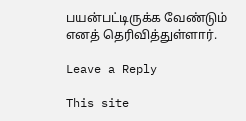பயன்பட்டிருக்க வேண்டும் எனத் தெரிவித்துள்ளார்.

Leave a Reply

This site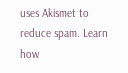uses Akismet to reduce spam. Learn how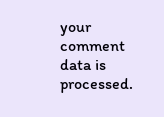your comment data is processed.